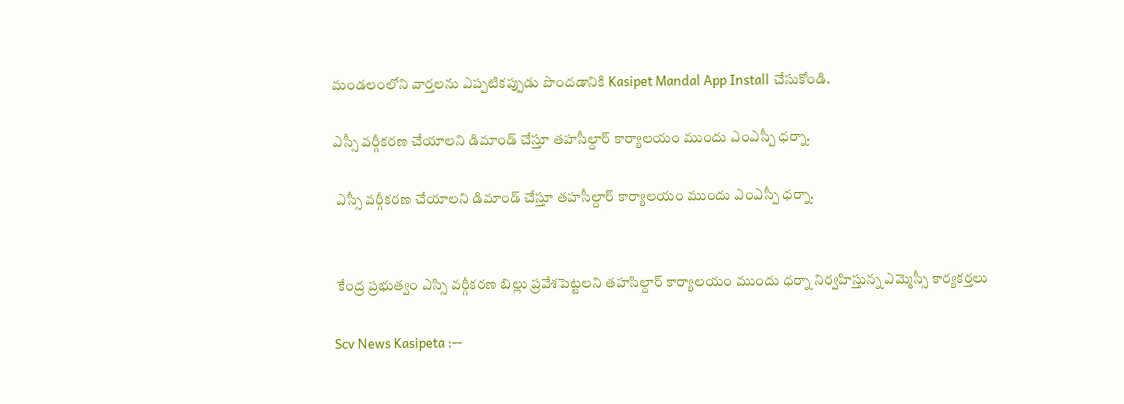మండలంలోని వార్తలను ఎప్పటికప్పుడు పొందడానికి Kasipet Mandal App Install చేసుకోండి.

ఎస్సీ వర్గీకరణ చేయాలని డిమాండ్ చేస్తూ తహసీల్దార్ కార్యాలయం ముందు ఎంఎస్పీ ధర్నా.

 ఎస్సీ వర్గీకరణ చేయాలని డిమాండ్ చేస్తూ తహసీల్దార్ కార్యాలయం ముందు ఎంఎస్పీ ధర్నా.


 కేంద్ర ప్రభుత్వం ఎస్సి వర్గీకరణ బిల్లు ప్రవేశపెట్టలని తహసిల్దార్ కార్యాలయం ముందు ధర్నా నిర్వహిస్తున్న ఎమ్మెస్సీ కార్యకర్తలు

Scv News Kasipeta :--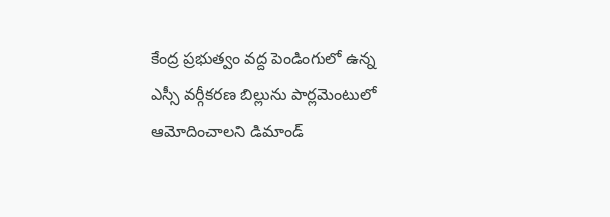కేంద్ర ప్రభుత్వం వద్ద పెండింగులో ఉన్న ఎస్సీ వర్గీకరణ బిల్లును పార్లమెంటులో ఆమోదించాలని డిమాండ్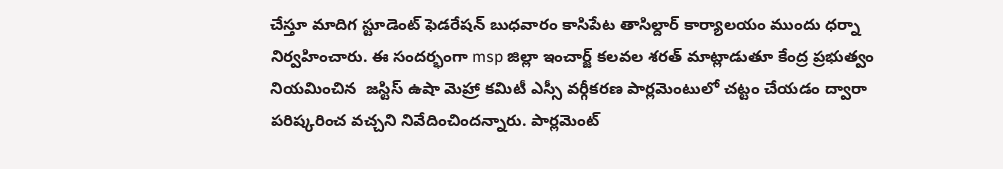చేస్తూ మాదిగ స్టూడెంట్ ఫెడరేషన్ బుధవారం కాసిపేట తాసిల్దార్ కార్యాలయం ముందు ధర్నా నిర్వహించారు. ఈ సందర్భంగా msp జిల్లా ఇంచార్జ్ కలవల శరత్ మాట్లాడుతూ కేంద్ర ప్రభుత్వం నియమించిన  జస్టిస్ ఉషా మెహ్రా కమిటీ ఎస్సీ వర్గీకరణ పార్లమెంటులో చట్టం చేయడం ద్వారా పరిష్కరించ వచ్చని నివేదించిందన్నారు. పార్లమెంట్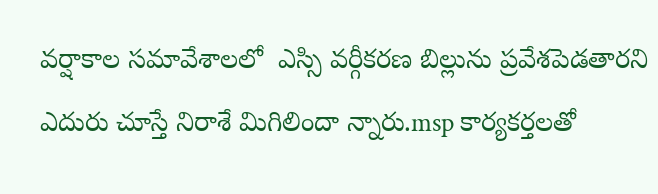వర్షాకాల సమావేశాలలో  ఎస్సి వర్గీకరణ బిల్లును ప్రవేశపెడతారని ఎదురు చూస్తే నిరాశే మిగిలిందా న్నారు.msp కార్యకర్తలతో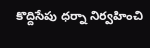కొద్దిసేపు ధర్నా నిర్వహించి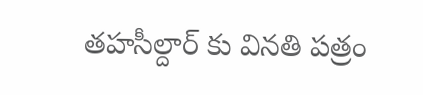తహసీల్దార్ కు వినతి పత్రం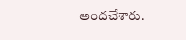అందచేశారు.